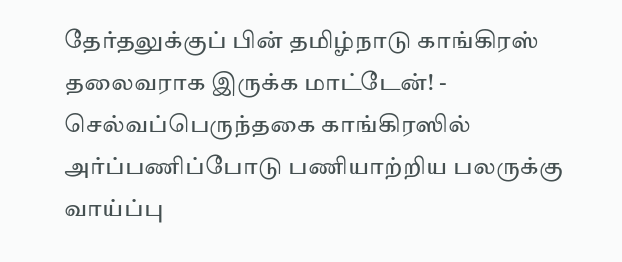தேர்தலுக்குப் பின் தமிழ்நாடு காங்கிரஸ் தலைவராக இருக்க மாட்டேன்! - செல்வப்பெருந்தகை காங்கிரஸில் அர்ப்பணிப்போடு பணியாற்றிய பலருக்கு வாய்ப்பு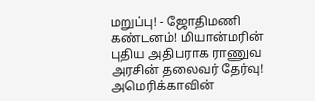மறுப்பு! - ஜோதிமணி கண்டனம்! மியான்மரின் புதிய அதிபராக ராணுவ அரசின் தலைவர் தேர்வு! அமெரிக்காவின்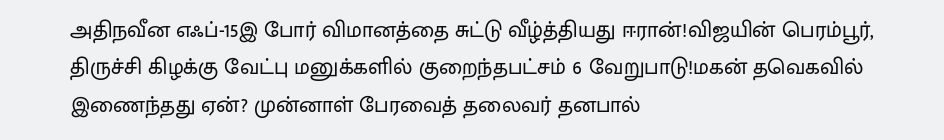அதிநவீன எஃப்-15இ போர் விமானத்தை சுட்டு வீழ்த்தியது ஈரான்!விஜயின் பெரம்பூர், திருச்சி கிழக்கு வேட்பு மனுக்களில் குறைந்தபட்சம் 6 வேறுபாடு!மகன் தவெகவில் இணைந்தது ஏன்? முன்னாள் பேரவைத் தலைவர் தனபால்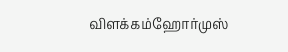விளக்கம்ஹோர்முஸ்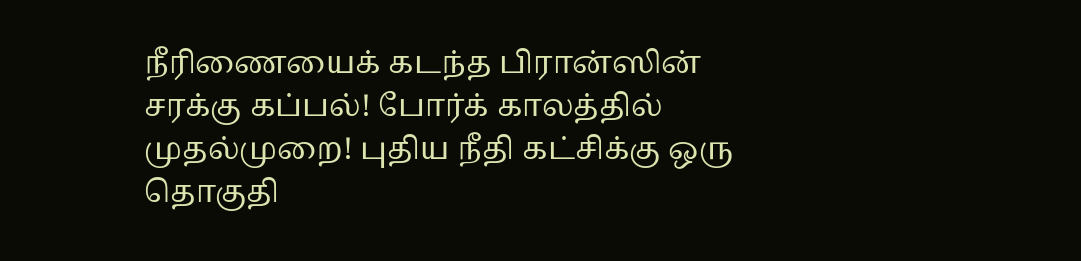நீரிணையைக் கடந்த பிரான்ஸின் சரக்கு கப்பல்! போர்க் காலத்தில் முதல்முறை! புதிய நீதி கட்சிக்கு ஒரு தொகுதி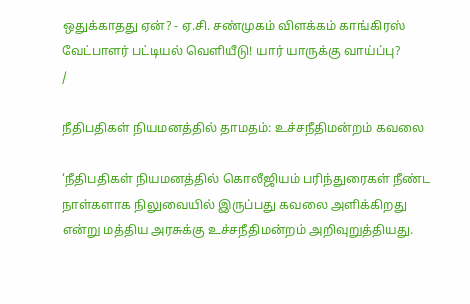ஒதுக்காதது ஏன்? - ஏ.சி. சண்முகம் விளக்கம் காங்கிரஸ் வேட்பாளர் பட்டியல் வெளியீடு! யார் யாருக்கு வாய்ப்பு?
/

நீதிபதிகள் நியமனத்தில் தாமதம்: உச்சநீதிமன்றம் கவலை

‘நீதிபதிகள் நியமனத்தில் கொலீஜியம் பரிந்துரைகள் நீண்ட நாள்களாக நிலுவையில் இருப்பது கவலை அளிக்கிறது என்று மத்திய அரசுக்கு உச்சநீதிமன்றம் அறிவுறுத்தியது.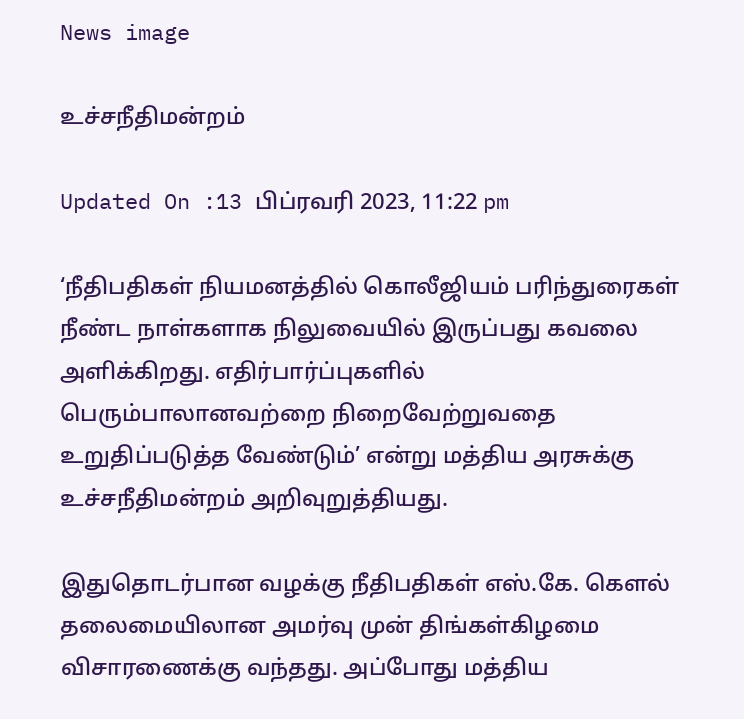News image

உச்சநீதிமன்றம்

Updated On :13 பிப்ரவரி 2023, 11:22 pm

‘நீதிபதிகள் நியமனத்தில் கொலீஜியம் பரிந்துரைகள் நீண்ட நாள்களாக நிலுவையில் இருப்பது கவலை அளிக்கிறது. எதிர்பார்ப்புகளில் பெரும்பாலானவற்றை நிறைவேற்றுவதை உறுதிப்படுத்த வேண்டும்’ என்று மத்திய அரசுக்கு உச்சநீதிமன்றம் அறிவுறுத்தியது.

இதுதொடர்பான வழக்கு நீதிபதிகள் எஸ்.கே. கெளல் தலைமையிலான அமர்வு முன் திங்கள்கிழமை விசாரணைக்கு வந்தது. அப்போது மத்திய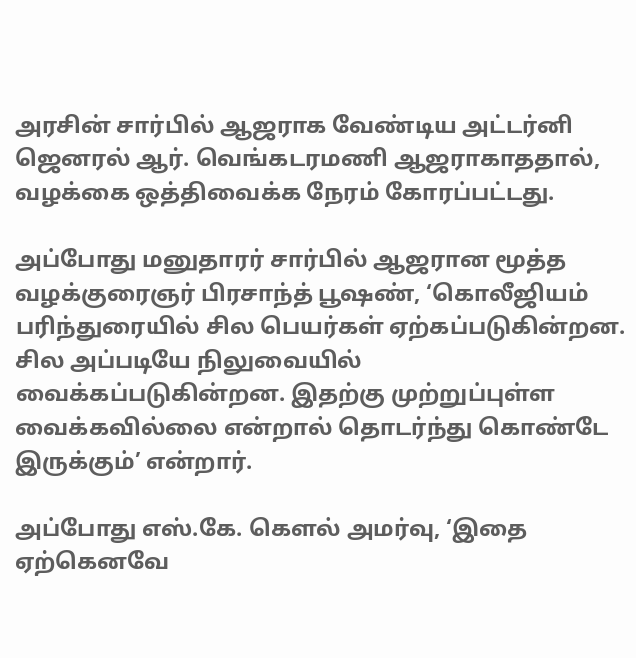அரசின் சார்பில் ஆஜராக வேண்டிய அட்டர்னி ஜெனரல் ஆர். வெங்கடரமணி ஆஜராகாததால், வழக்கை ஒத்திவைக்க நேரம் கோரப்பட்டது.

அப்போது மனுதாரர் சார்பில் ஆஜரான மூத்த வழக்குரைஞர் பிரசாந்த் பூஷண், ‘கொலீஜியம் பரிந்துரையில் சில பெயர்கள் ஏற்கப்படுகின்றன. சில அப்படியே நிலுவையில் வைக்கப்படுகின்றன. இதற்கு முற்றுப்புள்ள வைக்கவில்லை என்றால் தொடர்ந்து கொண்டே இருக்கும்’ என்றார்.

அப்போது எஸ்.கே. கெளல் அமர்வு, ‘இதை ஏற்கெனவே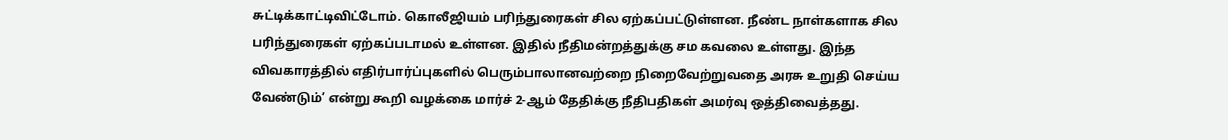சுட்டிக்காட்டிவிட்டோம். கொலீஜியம் பரிந்துரைகள் சில ஏற்கப்பட்டுள்ளன. நீண்ட நாள்களாக சில பரிந்துரைகள் ஏற்கப்படாமல் உள்ளன. இதில் நீதிமன்றத்துக்கு சம கவலை உள்ளது. இந்த விவகாரத்தில் எதிர்பார்ப்புகளில் பெரும்பாலானவற்றை நிறைவேற்றுவதை அரசு உறுதி செய்ய வேண்டும்’ என்று கூறி வழக்கை மார்ச் 2-ஆம் தேதிக்கு நீதிபதிகள் அமர்வு ஒத்திவைத்தது.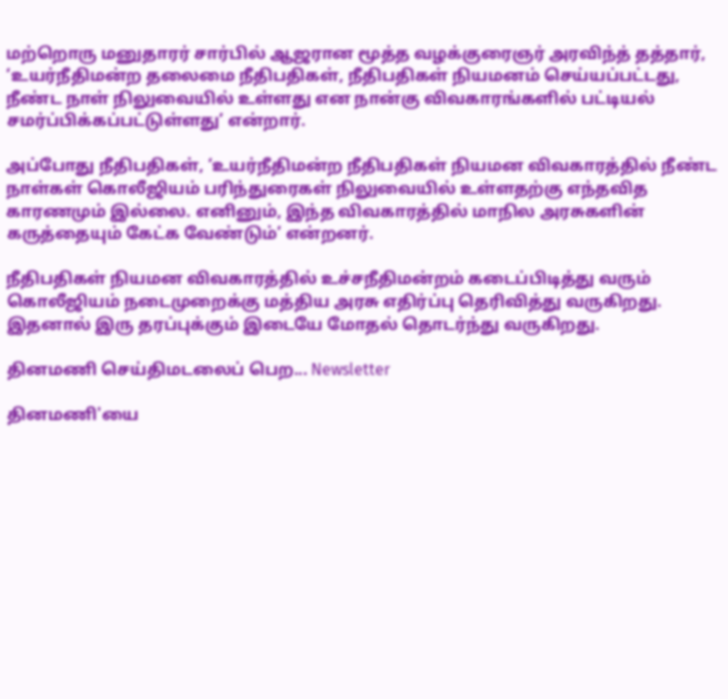மற்றொரு மனுதாரர் சார்பில் ஆஜரான மூத்த வழக்குரைஞர் அரவிந்த் தத்தார், ‘உயர்நீதிமன்ற தலைமை நீதிபதிகள், நீதிபதிகள் நியமனம் செய்யப்பட்டது, நீண்ட நாள் நிலுவையில் உள்ளது என நான்கு விவகாரங்களில் பட்டியல் சமர்ப்பிக்கப்பட்டுள்ளது’ என்றார்.

அப்போது நீதிபதிகள், ‘உயர்நீதிமன்ற நீதிபதிகள் நியமன விவகாரத்தில் நீண்ட நாள்கள் கொலீஜியம் பரிந்துரைகள் நிலுவையில் உள்ளதற்கு எந்தவித காரணமும் இல்லை. எனினும், இந்த விவகாரத்தில் மாநில அரசுகளின் கருத்தையும் கேட்க வேண்டும்’ என்றனர்.

நீதிபதிகள் நியமன விவகாரத்தில் உச்சநீதிமன்றம் கடைப்பிடித்து வரும் கொலீஜியம் நடைமுறைக்கு மத்திய அரசு எதிர்ப்பு தெரிவித்து வருகிறது. இதனால் இரு தரப்புக்கும் இடையே மோதல் தொடர்ந்து வருகிறது.

தினமணி செய்திமடலைப் பெற... Newsletter

தினமணி'யை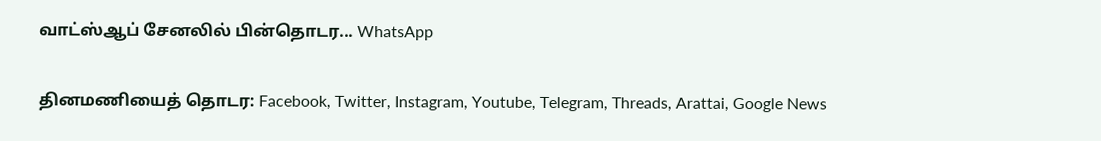வாட்ஸ்ஆப் சேனலில் பின்தொடர... WhatsApp

தினமணியைத் தொடர: Facebook, Twitter, Instagram, Youtube, Telegram, Threads, Arattai, Google News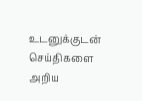உடனுக்குடன் செய்திகளை அறிய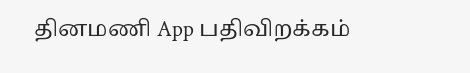தினமணி App பதிவிறக்கம்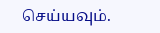செய்யவும்.